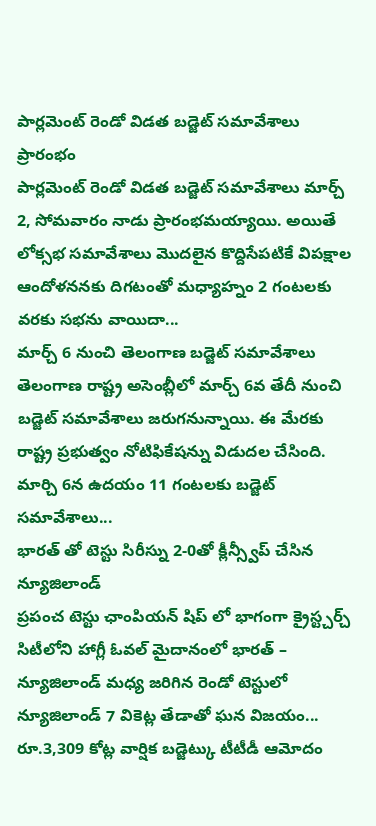పార్లమెంట్ రెండో విడత బడ్జెట్ సమావేశాలు ప్రారంభం
పార్లమెంట్ రెండో విడత బడ్జెట్ సమావేశాలు మార్చ్ 2, సోమవారం నాడు ప్రారంభమయ్యాయి. అయితే లోక్సభ సమావేశాలు మొదలైన కొద్దిసేపటికే విపక్షాల ఆందోళననకు దిగటంతో మధ్యాహ్నం 2 గంటలకు వరకు సభను వాయిదా...
మార్చ్ 6 నుంచి తెలంగాణ బడ్జెట్ సమావేశాలు
తెలంగాణ రాష్ట్ర అసెంబ్లీలో మార్చ్ 6వ తేదీ నుంచి బడ్జెట్ సమావేశాలు జరుగనున్నాయి. ఈ మేరకు రాష్ట్ర ప్రభుత్వం నోటిఫికేషన్ను విడుదల చేసింది. మార్చి 6న ఉదయం 11 గంటలకు బడ్జెట్ సమావేశాలు...
భారత్ తో టెస్టు సిరీస్ను 2-0తో క్లీన్స్వీప్ చేసిన న్యూజిలాండ్
ప్రపంచ టెస్టు ఛాంపియన్ షిప్ లో భాగంగా క్రైస్ట్చర్చ్ సిటీలోని హాగ్లీ ఓవల్ మైదానంలో భారత్ – న్యూజిలాండ్ మధ్య జరిగిన రెండో టెస్టులో న్యూజిలాండ్ 7 వికెట్ల తేడాతో ఘన విజయం...
రూ.3,309 కోట్ల వార్షిక బడ్జెట్కు టీటీడీ ఆమోదం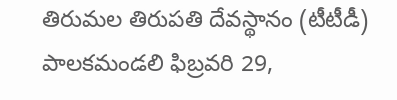తిరుమల తిరుపతి దేవస్థానం (టీటీడీ) పాలకమండలి ఫిబ్రవరి 29,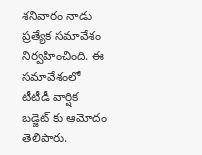శనివారం నాడు ప్రత్యేక సమావేశం నిర్వహించింది. ఈ సమావేశంలో టీటీడీ వార్షిక బడ్జెట్ కు ఆమోదం తెలిపారు.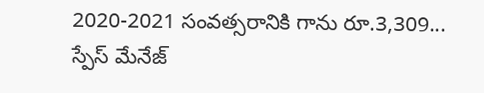2020-2021 సంవత్సరానికి గాను రూ.3,309...
స్పేస్ మేనేజ్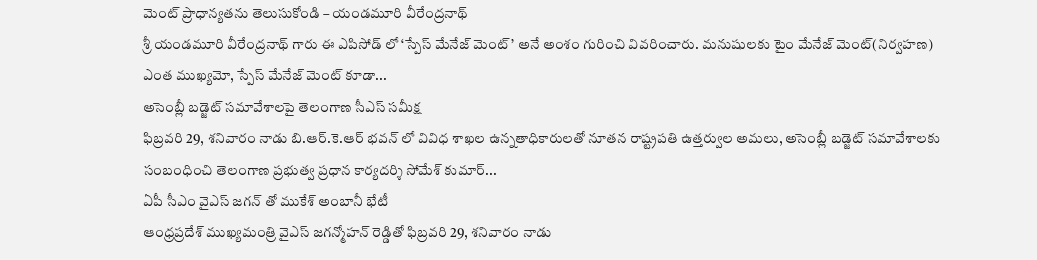మెంట్ ప్రాధాన్యతను తెలుసుకోండి – యండమూరి వీరేంద్రనాథ్
శ్రీ యండమూరి వీరేంద్రనాథ్ గారు ఈ ఎపిసోడ్ లో ‘స్పేస్ మేనేజ్ మెంట్’ అనే అంశం గురించి వివరించారు. మనుషులకు టైం మేనేజ్ మెంట్(నిర్వహణ) ఎంత ముఖ్యమో, స్పేస్ మేనేజ్ మెంట్ కూడా...
అసెంబ్లీ బడ్జెట్ సమావేశాలపై తెలంగాణ సీఎస్ సమీక్ష
ఫిబ్రవరి 29, శనివారం నాడు బి.ఆర్.కె.ఆర్ భవన్ లో వివిధ శాఖల ఉన్నతాధికారులతో నూతన రాష్ట్రపతి ఉత్తర్వుల అమలు, అసెంబ్లీ బడ్జెట్ సమావేశాలకు సంబంధించి తెలంగాణ ప్రభుత్వ ప్రధాన కార్యదర్శి సోమేశ్ కుమార్...
ఏపీ సీఎం వైఎస్ జగన్ తో ముకేశ్ అంబానీ భేటీ
ఆంధ్రప్రదేశ్ ముఖ్యమంత్రి వైఎస్ జగన్మోహన్ రెడ్డితో ఫిబ్రవరి 29, శనివారం నాడు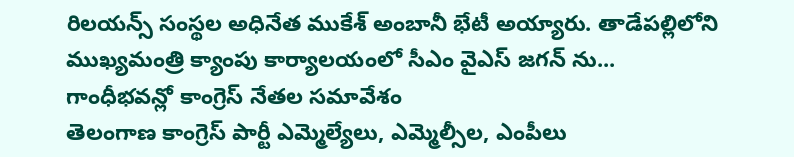రిలయన్స్ సంస్థల అధినేత ముకేశ్ అంబానీ భేటీ అయ్యారు. తాడేపల్లిలోని ముఖ్యమంత్రి క్యాంపు కార్యాలయంలో సీఎం వైఎస్ జగన్ ను...
గాంధీభవన్లో కాంగ్రెస్ నేతల సమావేశం
తెలంగాణ కాంగ్రెస్ పార్టీ ఎమ్మెల్యేలు, ఎమ్మెల్సీల, ఎంపీలు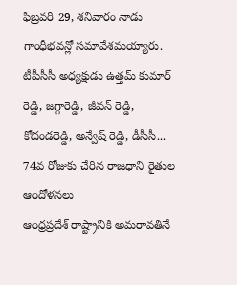ఫిబ్రవరి 29, శనివారం నాడు గాంధీభవన్లో సమావేశమయ్యారు. టీపీసీసీ అధ్యక్షుడు ఉత్తమ్ కుమార్ రెడ్డి, జగ్గారెడ్డి, జీవన్ రెడ్డి, కోదండరెడ్డి, అన్వేష్ రెడ్డి, డీసీసీ...
74వ రోజుకు చేరిన రాజధాని రైతుల ఆందోళనలు
ఆంధ్రప్రదేశ్ రాష్ట్రానికి అమరావతినే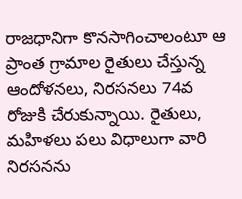రాజధానిగా కొనసాగించాలంటూ ఆ ప్రాంత గ్రామాల రైతులు చేస్తున్న ఆందోళనలు, నిరసనలు 74వ రోజుకి చేరుకున్నాయి. రైతులు, మహిళలు పలు విధాలుగా వారి నిరసనను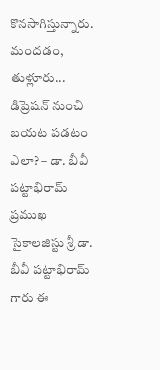కొనసాగిస్తున్నారు. మందడం, తుళ్లూరు...
డిప్రెషన్ నుంచి బయట పడటం ఎలా? – డా. బీవీ పట్టాభిరామ్
ప్రముఖ సైకాలజిస్టు శ్రీ డా. బీవీ పట్టాభిరామ్ గారు ఈ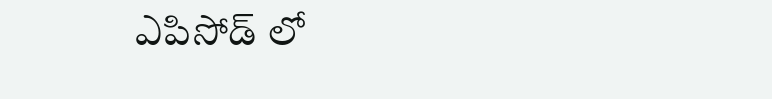ఎపిసోడ్ లో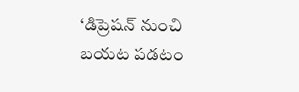‘డిప్రెషన్ నుంచి బయట పడటం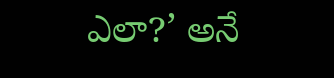ఎలా?’ అనే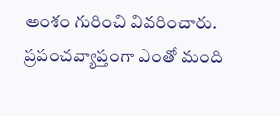అంశం గురించి వివరించారు. ప్రపంచవ్యాప్తంగా ఎంతో మంది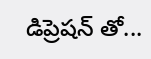డిప్రెషన్ తో...